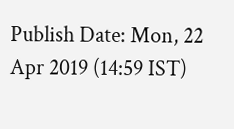Publish Date: Mon, 22 Apr 2019 (14:59 IST)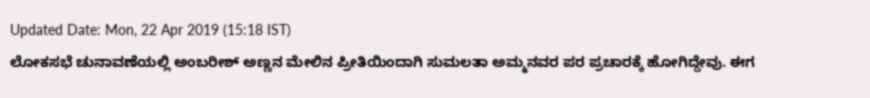Updated Date: Mon, 22 Apr 2019 (15:18 IST)
ಲೋಕಸಭೆ ಚುನಾವಣೆಯಲ್ಲಿ ಅಂಬರೀಶ್ ಅಣ್ಣನ ಮೇಲಿನ ಪ್ರೀತಿಯಿಂದಾಗಿ ಸುಮಲತಾ ಅಮ್ಮನವರ ಪರ ಪ್ರಚಾರಕ್ಕೆ ಹೋಗಿದ್ದೇವು. ಈಗ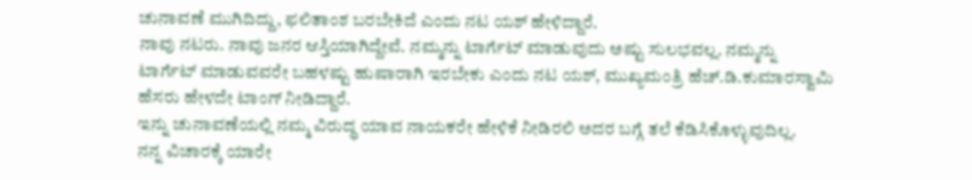ಚುನಾವಣೆ ಮುಗಿದಿದ್ದು, ಫಲಿತಾಂಶ ಬರಬೇಕಿದೆ ಎಂದು ನಟ ಯಶ್ ಹೇಳಿದ್ದಾರೆ.
ನಾವು ನಟರು. ನಾವು ಜನರ ಆಸ್ತಿಯಾಗಿದ್ದೇವೆ. ನಮ್ಮನ್ನು ಟಾರ್ಗೆಟ್ ಮಾಡುವುದು ಅಷ್ಟು ಸುಲಭವಲ್ಲ. ನಮ್ಮನ್ನು ಟಾರ್ಗೆಟ್ ಮಾಡುವವರೇ ಬಹಳಷ್ಟು ಹುಷಾರಾಗಿ ಇರಬೇಕು ಎಂದು ನಟ ಯಶ್, ಮುಖ್ಯಮಂತ್ರಿ ಹೆಚ್.ಡಿ.ಕುಮಾರಸ್ವಾಮಿ ಹೆಸರು ಹೇಳದೇ ಟಾಂಗ್ ನೀಡಿದ್ದಾರೆ.
ಇನ್ನು ಚುನಾವಣೆಯಲ್ಲಿ ನಮ್ಮ ವಿರುದ್ಧ ಯಾವ ನಾಯಕರೇ ಹೇಳಿಕೆ ನೀಡಿರಲಿ ಅದರ ಬಗ್ಗೆ ತಲೆ ಕೆಡಿಸಿಕೊಳ್ಳುವುದಿಲ್ಲ.
ನನ್ನ ವಿಚಾರಕ್ಕೆ ಯಾರೇ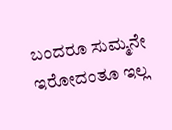ಬಂದರೂ ಸುಮ್ಮನೇ ಇರೋದಂತೂ ಇಲ್ಲ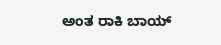ಅಂತ ರಾಕಿ ಬಾಯ್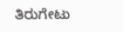ತಿರುಗೇಟು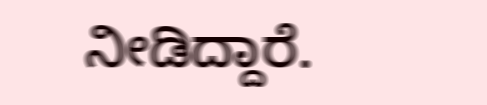ನೀಡಿದ್ದಾರೆ.